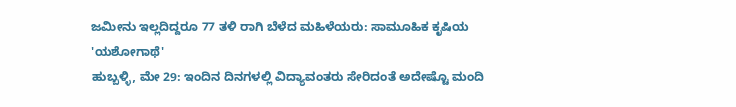ಜಮೀನು ಇಲ್ಲದಿದ್ದರೂ 77 ತಳಿ ರಾಗಿ ಬೆಳೆದ ಮಹಿಳೆಯರು: ಸಾಮೂಹಿಕ ಕೃಷಿಯ 'ಯಶೋಗಾಥೆ'
ಹುಬ್ಬಳ್ಳಿ, ಮೇ 29: ಇಂದಿನ ದಿನಗಳಲ್ಲಿ ವಿದ್ಯಾವಂತರು ಸೇರಿದಂತೆ ಅದೇಷ್ಟೊ ಮಂದಿ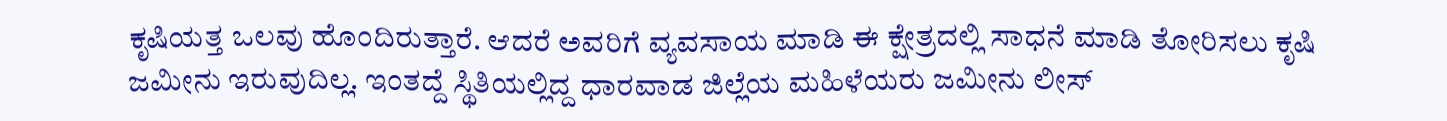ಕೃಷಿಯತ್ತ ಒಲವು ಹೊಂದಿರುತ್ತಾರೆ. ಆದರೆ ಅವರಿಗೆ ವ್ಯವಸಾಯ ಮಾಡಿ ಈ ಕ್ಷೇತ್ರದಲ್ಲಿ ಸಾಧನೆ ಮಾಡಿ ತೋರಿಸಲು ಕೃಷಿ ಜಮೀನು ಇರುವುದಿಲ್ಲ. ಇಂತದ್ದೆ ಸ್ಥಿತಿಯಲ್ಲಿದ್ದ ಧಾರವಾಡ ಜಿಲ್ಲೆಯ ಮಹಿಳೆಯರು ಜಮೀನು ಲೀಸ್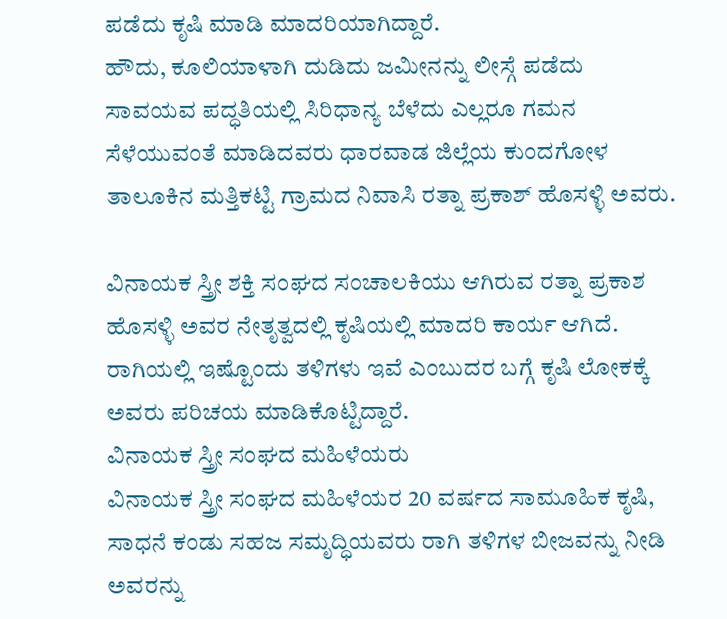ಪಡೆದು ಕೃಷಿ ಮಾಡಿ ಮಾದರಿಯಾಗಿದ್ದಾರೆ.
ಹೌದು, ಕೂಲಿಯಾಳಾಗಿ ದುಡಿದು ಜಮೀನನ್ನು ಲೀಸ್ಗೆ ಪಡೆದು ಸಾವಯವ ಪದ್ಧತಿಯಲ್ಲಿ ಸಿರಿಧಾನ್ಯ ಬೆಳೆದು ಎಲ್ಲರೂ ಗಮನ ಸೆಳೆಯುವಂತೆ ಮಾಡಿದವರು ಧಾರವಾಡ ಜಿಲ್ಲೆಯ ಕುಂದಗೋಳ ತಾಲೂಕಿನ ಮತ್ತಿಕಟ್ಟಿ ಗ್ರಾಮದ ನಿವಾಸಿ ರತ್ನಾ ಪ್ರಕಾಶ್ ಹೊಸಳ್ಳಿ ಅವರು.

ವಿನಾಯಕ ಸ್ತ್ರೀ ಶಕ್ತಿ ಸಂಘದ ಸಂಚಾಲಕಿಯು ಆಗಿರುವ ರತ್ನಾ ಪ್ರಕಾಶ ಹೊಸಳ್ಳಿ ಅವರ ನೇತೃತ್ವದಲ್ಲಿ ಕೃಷಿಯಲ್ಲಿ ಮಾದರಿ ಕಾರ್ಯ ಆಗಿದೆ. ರಾಗಿಯಲ್ಲಿ ಇಷ್ಟೊಂದು ತಳಿಗಳು ಇವೆ ಎಂಬುದರ ಬಗ್ಗೆ ಕೃಷಿ ಲೋಕಕ್ಕೆ ಅವರು ಪರಿಚಯ ಮಾಡಿಕೊಟ್ಟಿದ್ದಾರೆ.
ವಿನಾಯಕ ಸ್ತ್ರೀ ಸಂಘದ ಮಹಿಳೆಯರು
ವಿನಾಯಕ ಸ್ತ್ರೀ ಸಂಘದ ಮಹಿಳೆಯರ 20 ವರ್ಷದ ಸಾಮೂಹಿಕ ಕೃಷಿ, ಸಾಧನೆ ಕಂಡು ಸಹಜ ಸಮೃದ್ಧಿಯವರು ರಾಗಿ ತಳಿಗಳ ಬೀಜವನ್ನು ನೀಡಿ ಅವರನ್ನು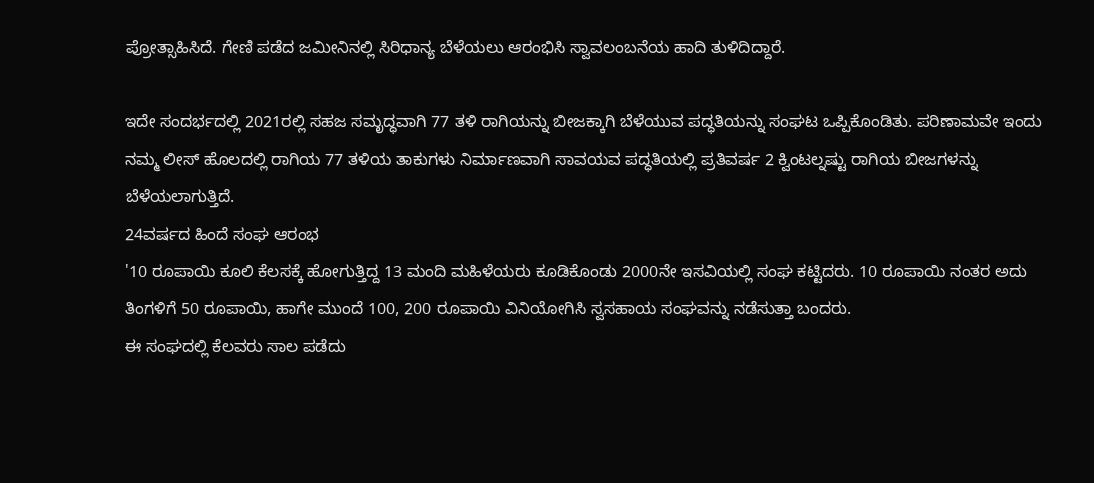ಪ್ರೋತ್ಸಾಹಿಸಿದೆ. ಗೇಣಿ ಪಡೆದ ಜಮೀನಿನಲ್ಲಿ ಸಿರಿಧಾನ್ಯ ಬೆಳೆಯಲು ಆರಂಭಿಸಿ ಸ್ವಾವಲಂಬನೆಯ ಹಾದಿ ತುಳಿದಿದ್ದಾರೆ.

ಇದೇ ಸಂದರ್ಭದಲ್ಲಿ 2021ರಲ್ಲಿ ಸಹಜ ಸಮೃದ್ಧವಾಗಿ 77 ತಳಿ ರಾಗಿಯನ್ನು ಬೀಜಕ್ಕಾಗಿ ಬೆಳೆಯುವ ಪದ್ಧತಿಯನ್ನು ಸಂಘಟ ಒಪ್ಪಿಕೊಂಡಿತು. ಪರಿಣಾಮವೇ ಇಂದು ನಮ್ಮ ಲೀಸ್ ಹೊಲದಲ್ಲಿ ರಾಗಿಯ 77 ತಳಿಯ ತಾಕುಗಳು ನಿರ್ಮಾಣವಾಗಿ ಸಾವಯವ ಪದ್ಧತಿಯಲ್ಲಿ ಪ್ರತಿವರ್ಷ 2 ಕ್ವಿಂಟಲ್ನಷ್ಟು ರಾಗಿಯ ಬೀಜಗಳನ್ನು ಬೆಳೆಯಲಾಗುತ್ತಿದೆ.
24ವರ್ಷದ ಹಿಂದೆ ಸಂಘ ಆರಂಭ
'10 ರೂಪಾಯಿ ಕೂಲಿ ಕೆಲಸಕ್ಕೆ ಹೋಗುತ್ತಿದ್ದ 13 ಮಂದಿ ಮಹಿಳೆಯರು ಕೂಡಿಕೊಂಡು 2000ನೇ ಇಸವಿಯಲ್ಲಿ ಸಂಘ ಕಟ್ಟಿದರು. 10 ರೂಪಾಯಿ ನಂತರ ಅದು ತಿಂಗಳಿಗೆ 50 ರೂಪಾಯಿ, ಹಾಗೇ ಮುಂದೆ 100, 200 ರೂಪಾಯಿ ವಿನಿಯೋಗಿಸಿ ಸ್ವಸಹಾಯ ಸಂಘವನ್ನು ನಡೆಸುತ್ತಾ ಬಂದರು.
ಈ ಸಂಘದಲ್ಲಿ ಕೆಲವರು ಸಾಲ ಪಡೆದು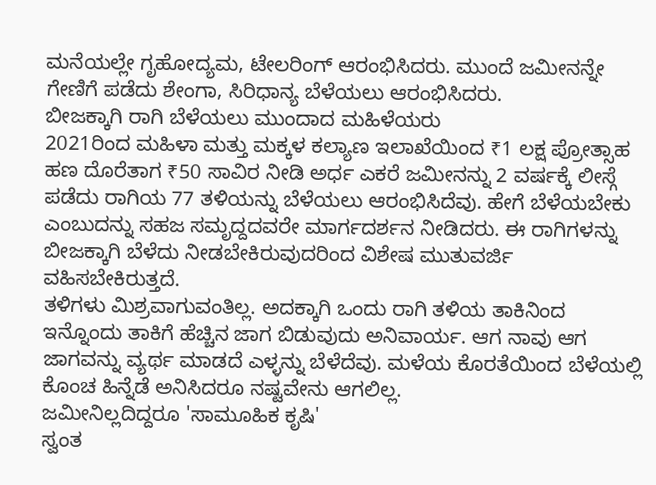ಮನೆಯಲ್ಲೇ ಗೃಹೋದ್ಯಮ, ಟೇಲರಿಂಗ್ ಆರಂಭಿಸಿದರು. ಮುಂದೆ ಜಮೀನನ್ನೇ ಗೇಣಿಗೆ ಪಡೆದು ಶೇಂಗಾ, ಸಿರಿಧಾನ್ಯ ಬೆಳೆಯಲು ಆರಂಭಿಸಿದರು.
ಬೀಜಕ್ಕಾಗಿ ರಾಗಿ ಬೆಳೆಯಲು ಮುಂದಾದ ಮಹಿಳೆಯರು
2021ರಿಂದ ಮಹಿಳಾ ಮತ್ತು ಮಕ್ಕಳ ಕಲ್ಯಾಣ ಇಲಾಖೆಯಿಂದ ₹1 ಲಕ್ಷ ಪ್ರೋತ್ಸಾಹ ಹಣ ದೊರೆತಾಗ ₹50 ಸಾವಿರ ನೀಡಿ ಅರ್ಧ ಎಕರೆ ಜಮೀನನ್ನು 2 ವರ್ಷಕ್ಕೆ ಲೀಸ್ಗೆ ಪಡೆದು ರಾಗಿಯ 77 ತಳಿಯನ್ನು ಬೆಳೆಯಲು ಆರಂಭಿಸಿದೆವು. ಹೇಗೆ ಬೆಳೆಯಬೇಕು ಎಂಬುದನ್ನು ಸಹಜ ಸಮೃದ್ದದವರೇ ಮಾರ್ಗದರ್ಶನ ನೀಡಿದರು. ಈ ರಾಗಿಗಳನ್ನು ಬೀಜಕ್ಕಾಗಿ ಬೆಳೆದು ನೀಡಬೇಕಿರುವುದರಿಂದ ವಿಶೇಷ ಮುತುವರ್ಜಿ ವಹಿಸಬೇಕಿರುತ್ತದೆ.
ತಳಿಗಳು ಮಿಶ್ರವಾಗುವಂತಿಲ್ಲ. ಅದಕ್ಕಾಗಿ ಒಂದು ರಾಗಿ ತಳಿಯ ತಾಕಿನಿಂದ ಇನ್ನೊಂದು ತಾಕಿಗೆ ಹೆಚ್ಚಿನ ಜಾಗ ಬಿಡುವುದು ಅನಿವಾರ್ಯ. ಆಗ ನಾವು ಆಗ ಜಾಗವನ್ನು ವ್ಯರ್ಥ ಮಾಡದೆ ಎಳ್ಳನ್ನು ಬೆಳೆದೆವು. ಮಳೆಯ ಕೊರತೆಯಿಂದ ಬೆಳೆಯಲ್ಲಿ ಕೊಂಚ ಹಿನ್ನೆಡೆ ಅನಿಸಿದರೂ ನಷ್ಟವೇನು ಆಗಲಿಲ್ಲ.
ಜಮೀನಿಲ್ಲದಿದ್ದರೂ 'ಸಾಮೂಹಿಕ ಕೃಷಿ'
ಸ್ವಂತ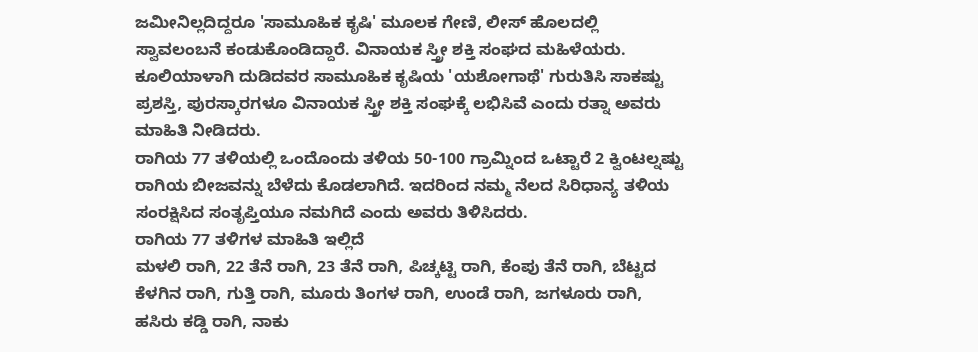ಜಮೀನಿಲ್ಲದಿದ್ದರೂ 'ಸಾಮೂಹಿಕ ಕೃಷಿ' ಮೂಲಕ ಗೇಣಿ, ಲೀಸ್ ಹೊಲದಲ್ಲಿ ಸ್ವಾವಲಂಬನೆ ಕಂಡುಕೊಂಡಿದ್ದಾರೆ. ವಿನಾಯಕ ಸ್ತ್ರೀ ಶಕ್ತಿ ಸಂಘದ ಮಹಿಳೆಯರು. ಕೂಲಿಯಾಳಾಗಿ ದುಡಿದವರ ಸಾಮೂಹಿಕ ಕೃಷಿಯ 'ಯಶೋಗಾಥೆ' ಗುರುತಿಸಿ ಸಾಕಷ್ಟು ಪ್ರಶಸ್ತಿ, ಪುರಸ್ಕಾರಗಳೂ ವಿನಾಯಕ ಸ್ತ್ರೀ ಶಕ್ತಿ ಸಂಘಕ್ಕೆ ಲಭಿಸಿವೆ ಎಂದು ರತ್ನಾ ಅವರು ಮಾಹಿತಿ ನೀಡಿದರು.
ರಾಗಿಯ 77 ತಳಿಯಲ್ಲಿ ಒಂದೊಂದು ತಳಿಯ 50-100 ಗ್ರಾಮ್ನಿಂದ ಒಟ್ಟಾರೆ 2 ಕ್ವಿಂಟಲ್ನಷ್ಟು ರಾಗಿಯ ಬೀಜವನ್ನು ಬೆಳೆದು ಕೊಡಲಾಗಿದೆ. ಇದರಿಂದ ನಮ್ಮ ನೆಲದ ಸಿರಿಧಾನ್ಯ ತಳಿಯ ಸಂರಕ್ಷಿಸಿದ ಸಂತೃಪ್ತಿಯೂ ನಮಗಿದೆ ಎಂದು ಅವರು ತಿಳಿಸಿದರು.
ರಾಗಿಯ 77 ತಳಿಗಳ ಮಾಹಿತಿ ಇಲ್ಲಿದೆ
ಮಳಲಿ ರಾಗಿ, 22 ತೆನೆ ರಾಗಿ, 23 ತೆನೆ ರಾಗಿ, ಪಿಚ್ಕಟ್ಟಿ ರಾಗಿ, ಕೆಂಪು ತೆನೆ ರಾಗಿ, ಬೆಟ್ಟದ ಕೆಳಗಿನ ರಾಗಿ, ಗುತ್ತಿ ರಾಗಿ, ಮೂರು ತಿಂಗಳ ರಾಗಿ, ಉಂಡೆ ರಾಗಿ, ಜಗಳೂರು ರಾಗಿ, ಹಸಿರು ಕಡ್ಡಿ ರಾಗಿ, ನಾಕು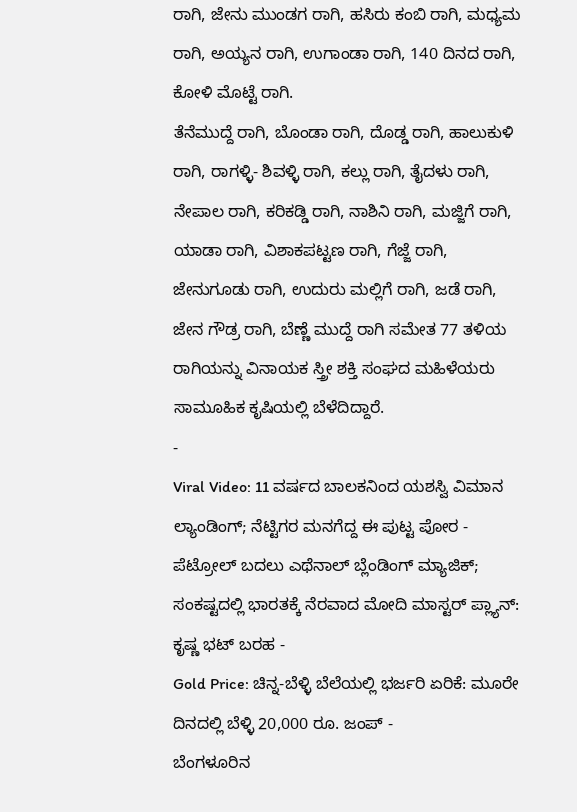ರಾಗಿ, ಜೇನು ಮುಂಡಗ ರಾಗಿ, ಹಸಿರು ಕಂಬಿ ರಾಗಿ, ಮಧ್ಯಮ ರಾಗಿ, ಅಯ್ಯನ ರಾಗಿ, ಉಗಾಂಡಾ ರಾಗಿ, 140 ದಿನದ ರಾಗಿ, ಕೋಳಿ ಮೊಟ್ಟೆ ರಾಗಿ.
ತೆನೆಮುದ್ದೆ ರಾಗಿ, ಬೊಂಡಾ ರಾಗಿ, ದೊಡ್ಡ ರಾಗಿ, ಹಾಲುಕುಳಿ ರಾಗಿ, ರಾಗಳ್ಳಿ- ಶಿವಳ್ಳಿ ರಾಗಿ, ಕಲ್ಲು ರಾಗಿ, ತೈದಳು ರಾಗಿ, ನೇಪಾಲ ರಾಗಿ, ಕರಿಕಡ್ಡಿ ರಾಗಿ, ನಾಶಿನಿ ರಾಗಿ, ಮಜ್ಜಿಗೆ ರಾಗಿ, ಯಾಡಾ ರಾಗಿ, ವಿಶಾಕಪಟ್ಟಣ ರಾಗಿ, ಗೆಜ್ಜೆ ರಾಗಿ, ಜೇನುಗೂಡು ರಾಗಿ, ಉದುರು ಮಲ್ಲಿಗೆ ರಾಗಿ, ಜಡೆ ರಾಗಿ, ಜೇನ ಗೌಡ್ರ ರಾಗಿ, ಬೆಣ್ಣೆ ಮುದ್ದೆ ರಾಗಿ ಸಮೇತ 77 ತಳಿಯ ರಾಗಿಯನ್ನು ವಿನಾಯಕ ಸ್ತ್ರೀ ಶಕ್ತಿ ಸಂಘದ ಮಹಿಳೆಯರು ಸಾಮೂಹಿಕ ಕೃಷಿಯಲ್ಲಿ ಬೆಳೆದಿದ್ದಾರೆ.
-
Viral Video: 11 ವರ್ಷದ ಬಾಲಕನಿಂದ ಯಶಸ್ವಿ ವಿಮಾನ ಲ್ಯಾಂಡಿಂಗ್; ನೆಟ್ಟಿಗರ ಮನಗೆದ್ದ ಈ ಪುಟ್ಟ ಪೋರ -
ಪೆಟ್ರೋಲ್ ಬದಲು ಎಥೆನಾಲ್ ಬ್ಲೆಂಡಿಂಗ್ ಮ್ಯಾಜಿಕ್; ಸಂಕಷ್ಟದಲ್ಲಿ ಭಾರತಕ್ಕೆ ನೆರವಾದ ಮೋದಿ ಮಾಸ್ಟರ್ ಪ್ಲ್ಯಾನ್: ಕೃಷ್ಣ ಭಟ್ ಬರಹ -
Gold Price: ಚಿನ್ನ-ಬೆಳ್ಳಿ ಬೆಲೆಯಲ್ಲಿ ಭರ್ಜರಿ ಏರಿಕೆ: ಮೂರೇ ದಿನದಲ್ಲಿ ಬೆಳ್ಳಿ 20,000 ರೂ. ಜಂಪ್ -
ಬೆಂಗಳೂರಿನ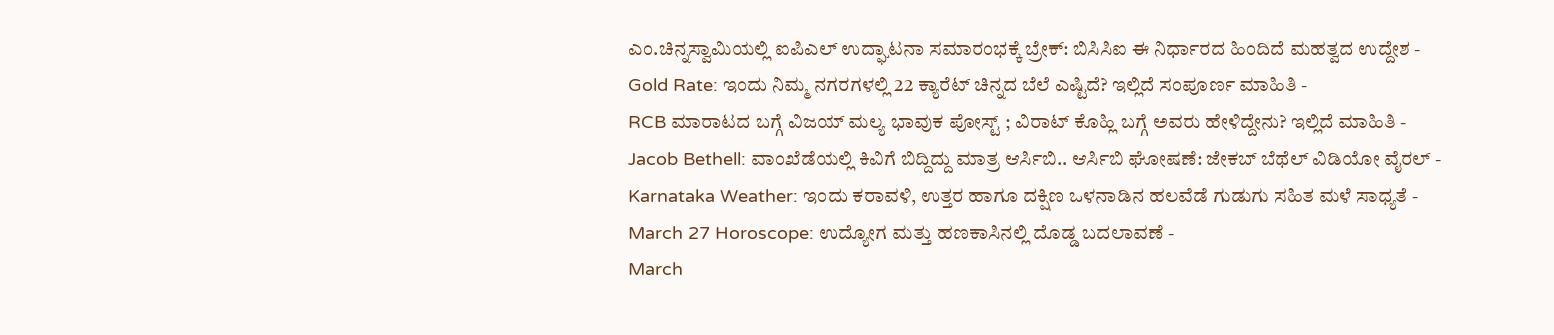ಎಂ.ಚಿನ್ನಸ್ವಾಮಿಯಲ್ಲಿ ಐಪಿಎಲ್ ಉದ್ಘಾಟನಾ ಸಮಾರಂಭಕ್ಕೆ ಬ್ರೇಕ್: ಬಿಸಿಸಿಐ ಈ ನಿರ್ಧಾರದ ಹಿಂದಿದೆ ಮಹತ್ವದ ಉದ್ದೇಶ -
Gold Rate: ಇಂದು ನಿಮ್ಮ ನಗರಗಳಲ್ಲಿ 22 ಕ್ಯಾರೆಟ್ ಚಿನ್ನದ ಬೆಲೆ ಎಷ್ಟಿದೆ? ಇಲ್ಲಿದೆ ಸಂಪೂರ್ಣ ಮಾಹಿತಿ -
RCB ಮಾರಾಟದ ಬಗ್ಗೆ ವಿಜಯ್ ಮಲ್ಯ ಭಾವುಕ ಪೋಸ್ಟ್ ; ವಿರಾಟ್ ಕೊಹ್ಲಿ ಬಗ್ಗೆ ಅವರು ಹೇಳಿದ್ದೇನು? ಇಲ್ಲಿದೆ ಮಾಹಿತಿ -
Jacob Bethell: ವಾಂಖೆಡೆಯಲ್ಲಿ ಕಿವಿಗೆ ಬಿದ್ದಿದ್ದು ಮಾತ್ರ ಆರ್ಸಿಬಿ.. ಆರ್ಸಿಬಿ ಘೋಷಣೆ: ಜೇಕಬ್ ಬೆಥೆಲ್ ವಿಡಿಯೋ ವೈರಲ್ -
Karnataka Weather: ಇಂದು ಕರಾವಳಿ, ಉತ್ತರ ಹಾಗೂ ದಕ್ಷಿಣ ಒಳನಾಡಿನ ಹಲವೆಡೆ ಗುಡುಗು ಸಹಿತ ಮಳೆ ಸಾಧ್ಯತೆ -
March 27 Horoscope: ಉದ್ಯೋಗ ಮತ್ತು ಹಣಕಾಸಿನಲ್ಲಿ ದೊಡ್ಡ ಬದಲಾವಣೆ -
March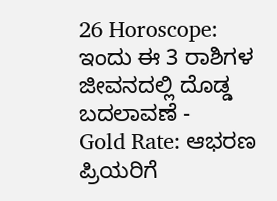26 Horoscope: ಇಂದು ಈ 3 ರಾಶಿಗಳ ಜೀವನದಲ್ಲಿ ದೊಡ್ಡ ಬದಲಾವಣೆ -
Gold Rate: ಆಭರಣ ಪ್ರಿಯರಿಗೆ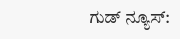ಗುಡ್ ನ್ಯೂಸ್: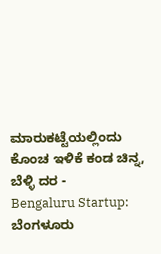ಮಾರುಕಟ್ಟೆಯಲ್ಲಿಂದು ಕೊಂಚ ಇಳಿಕೆ ಕಂಡ ಚಿನ್ನ, ಬೆಳ್ಳಿ ದರ -
Bengaluru Startup: ಬೆಂಗಳೂರು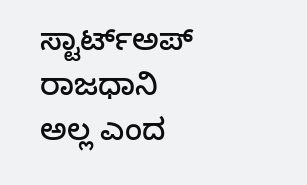ಸ್ಟಾರ್ಟ್ಅಪ್ ರಾಜಧಾನಿ ಅಲ್ಲ ಎಂದ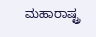ಮಹಾರಾಷ್ಟ್ರ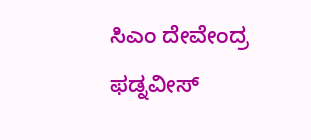ಸಿಎಂ ದೇವೇಂದ್ರ ಫಡ್ನವೀಸ್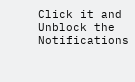Click it and Unblock the Notifications